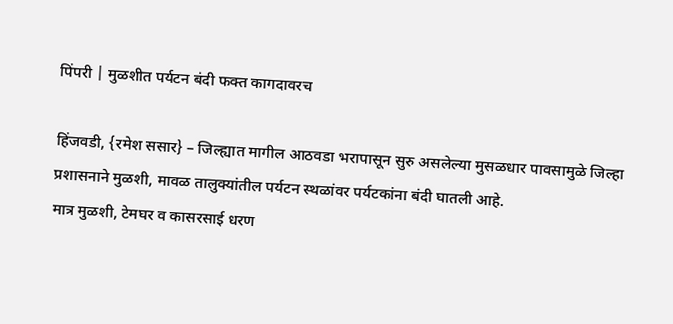पिंपरी | मुळशीत पर्यटन बंदी फक्त कागदावरच

हिंजवडी, {रमेश ससार} – जिल्ह्यात मागील आठवडा भरापासून सुरु असलेल्या मुसळधार पावसामुळे जिल्हा प्रशासनाने मुळशी, मावळ तालुक्यांतील पर्यटन स्थळांवर पर्यटकांना बंदी घातली आहे.
मात्र मुळशी, टेमघर व कासरसाई धरण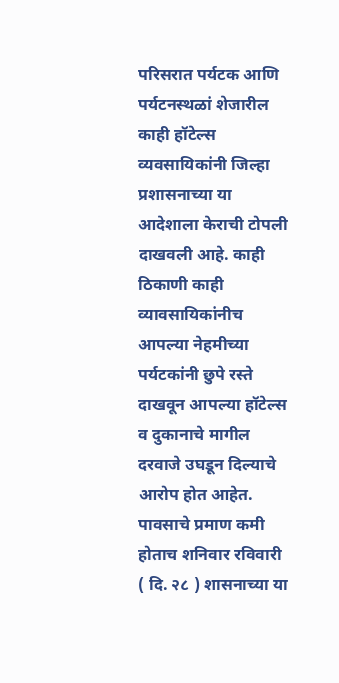परिसरात पर्यटक आणि पर्यटनस्थळां शेजारील काही हॉटेल्स व्यवसायिकांनी जिल्हा प्रशासनाच्या या आदेशाला केराची टोपली दाखवली आहे. काही ठिकाणी काही व्यावसायिकांनीच आपल्या नेहमीच्या पर्यटकांनी छुपे रस्ते दाखवून आपल्या हॉटेल्स व दुकानाचे मागील दरवाजे उघडून दिल्याचे आरोप होत आहेत.
पावसाचे प्रमाण कमी होताच शनिवार रविवारी ( दि. २८ ) शासनाच्या या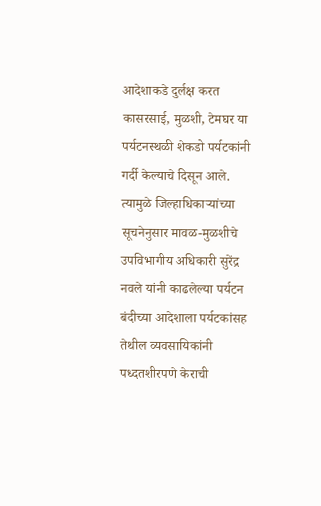आदेशाकडे दुर्लक्ष करत कासरसाई, मुळशी, टेमघर या पर्यटनस्थळी शेकडो पर्यटकांनी गर्दी केल्याचे दिसून आले. त्यामुळे जिल्हाधिकाऱ्यांच्या सूचनेनुसार मावळ-मुळशीचे उपविभागीय अधिकारी सुरेंद्र नवले यांनी काढलेल्या पर्यटन बंदीच्या आदेशाला पर्यटकांसह तेथील व्यवसायिकांनी पध्दतशीरपणे केराची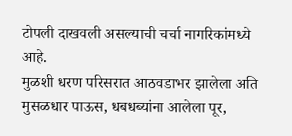टोपली दाखवली असल्याची चर्चा नागरिकांमध्ये आहे.
मुळशी धरण परिसरात आठवडाभर झालेला अति मुसळधार पाऊस, धबधब्यांना आलेला पूर,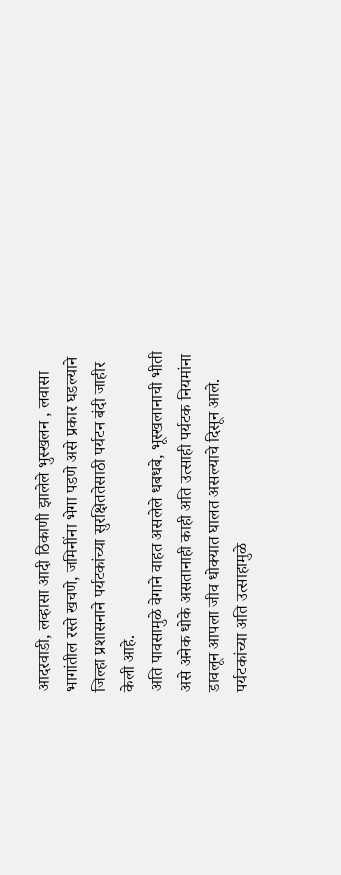आदरवाडी, लव्हासा आदी ठिकाणी झालेले भुस्खलन , लवासा भागांतील रस्ते खचणे, जमिनींना भेगा पडणे असे प्रकार घडल्याने जिल्हा प्रशासनाने पर्यटकांच्या सुरक्षिततेसाठी पर्यटन बंदी जाहीर केली आहे.
अति पावसामुळे वेगाने वाहत असलेले धबधबे, भूस्खलानाची भीती असे अनेक धोके असतानाही काही अति उत्साही पर्यटक नियमांना डावलून आपला जीव धोक्यात घालत असल्याचे दिसून आले. पर्यटकांच्या अति उत्साहामुळे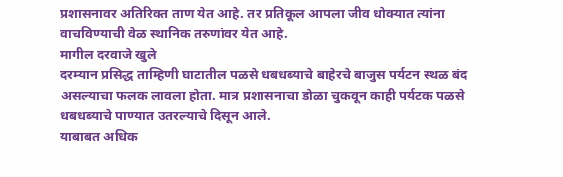प्रशासनावर अतिरिक्त ताण येत आहे. तर प्रतिकूल आपला जीव धोक्यात त्यांना वाचविण्याची वेळ स्थानिक तरुणांवर येत आहे.
मागील दरवाजे खुले
दरम्यान प्रसिद्ध ताम्हिणी घाटातील पळसे धबधब्याचे बाहेरचे बाजुस पर्यटन स्थळ बंद असल्याचा फलक लावला होता. मात्र प्रशासनाचा डोळा चुकवून काही पर्यटक पळसे धबधब्याचे पाण्यात उतरल्याचे दिसून आले.
याबाबत अधिक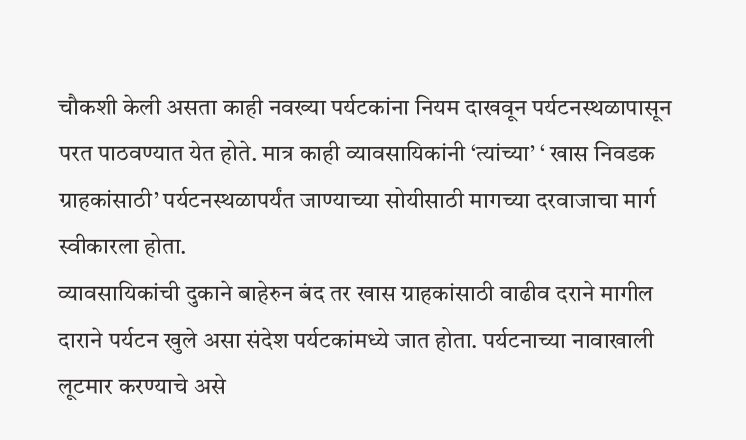चौकशी केली असता काही नवख्या पर्यटकांना नियम दाखवून पर्यटनस्थळापासून परत पाठवण्यात येत होते. मात्र काही व्यावसायिकांनी ‘त्यांच्या’ ‘ खास निवडक ग्राहकांसाठी’ पर्यटनस्थळापर्यंत जाण्याच्या सोयीसाठी मागच्या दरवाजाचा मार्ग स्वीकारला होता.
व्यावसायिकांची दुकाने बाहेरुन बंद तर खास ग्राहकांसाठी वाढीव दराने मागील दाराने पर्यटन खुले असा संदेश पर्यटकांमध्ये जात होता. पर्यटनाच्या नावाखाली लूटमार करण्याचे असे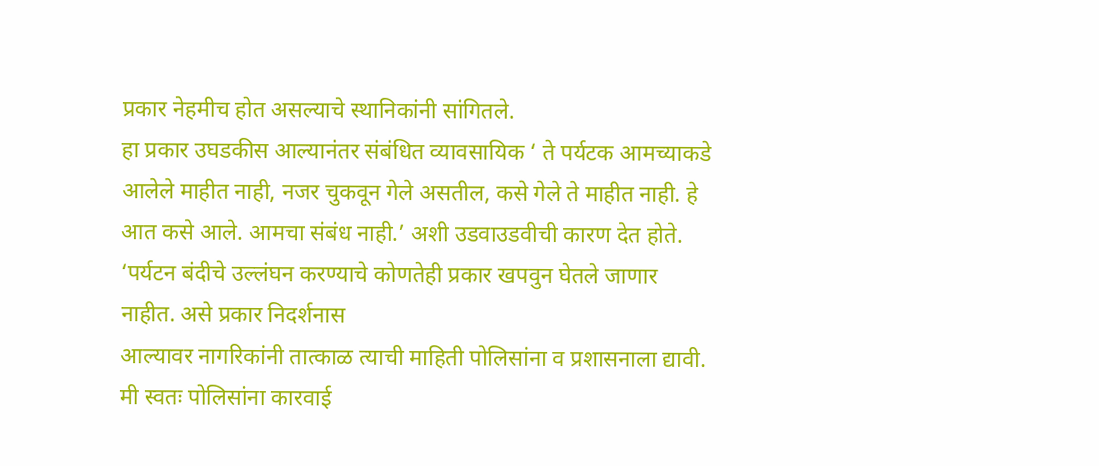प्रकार नेहमीच होत असल्याचे स्थानिकांनी सांगितले.
हा प्रकार उघडकीस आल्यानंतर संबंधित व्यावसायिक ‘ ते पर्यटक आमच्याकडे आलेले माहीत नाही, नजर चुकवून गेले असतील, कसे गेले ते माहीत नाही. हे आत कसे आले. आमचा संबंध नाही.’ अशी उडवाउडवीची कारण देत होते.
‘पर्यटन बंदीचे उल्लंघन करण्याचे कोणतेही प्रकार खपवुन घेतले जाणार नाहीत. असे प्रकार निदर्शनास
आल्यावर नागरिकांनी तात्काळ त्याची माहिती पोलिसांना व प्रशासनाला द्यावी. मी स्वतः पोलिसांना कारवाई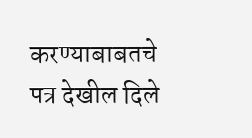करण्याबाबतचे पत्र देखील दिले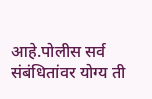आहे.पोलीस सर्व संबंधितांवर योग्य ती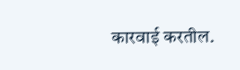कारवाई करतील.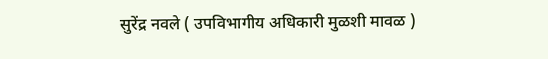सुरेंद्र नवले ( उपविभागीय अधिकारी मुळशी मावळ )